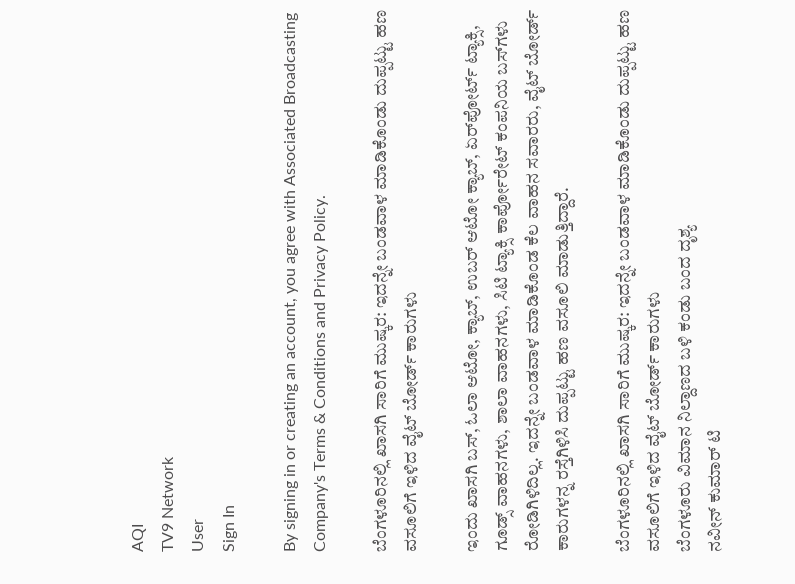AQI
TV9 Network
User
Sign In

By signing in or creating an account, you agree with Associated Broadcasting Company's Terms & Conditions and Privacy Policy.

ಬೆಂಗಳೂರಿನಲ್ಲಿ ಖಾಸಗಿ ಸಾರಿಗೆ ಮುಷ್ಕರ: ಇದನ್ನೇ ಬಂಡವಾಳ ಮಾಡಿಕೊಂಡು ದುಪ್ಪಟ್ಟು ಹಣ ವಸೂಲಿಗೆ ಇಳಿದ ವೈಟ್ ಬೋರ್ಡ್ ಕಾರುಗಳು

ಇಂದು ಖಾಸಗಿ ಬಸ್, ಓಲಾ ಆಟೋ, ಕ್ಯಾಬ್, ಉಬರ್ ಆಟೋ ಕ್ಯಾಬ್, ಏರ್‌ಪೋರ್ಟ್ ಟ್ಯಾಕ್ಸಿ, ಗೂಡ್ಸ್ ವಾಹನಗಳು, ಶಾಲಾ ವಾಹನಗಳು, ಸಿಟಿ ಟ್ಯಾಕ್ಸಿ ಕಾರ್ಪೋರೇಟ್ ಕಂಪನಿಯ ಬಸ್‌ಗಳು ರೋಡಿಗಿಳಿದಿಲ್ಲ. ಇದನ್ನೇ ಬಂಡವಾಳ ಮಾಡಿಕೊಂಡ ಕೆಲ ವಾಹನ ಸವಾರರು, ವೈಟ್ ಬೋರ್ಡ್ ಕಾರುಗಳ‌ನ್ನ ರಸ್ತೆಗಿಳಿಸಿ ದುಪ್ಪಟ್ಟು ಹಣ ವಸೂಲಿ ಮಾಡುತ್ತಿದ್ದಾರೆ.

ಬೆಂಗಳೂರಿನಲ್ಲಿ ಖಾಸಗಿ ಸಾರಿಗೆ ಮುಷ್ಕರ: ಇದನ್ನೇ ಬಂಡವಾಳ ಮಾಡಿಕೊಂಡು ದುಪ್ಪಟ್ಟು ಹಣ ವಸೂಲಿಗೆ ಇಳಿದ ವೈಟ್ ಬೋರ್ಡ್ ಕಾರುಗಳು
ಬೆಂಗಳೂರು ವಿಮಾನ ನಿಲ್ದಾಣದ ಬಳಿ ಕಂಡು ಬಂದ ದೃಶ್ಯ
ನವೀನ್ ಕುಮಾರ್ ಟಿ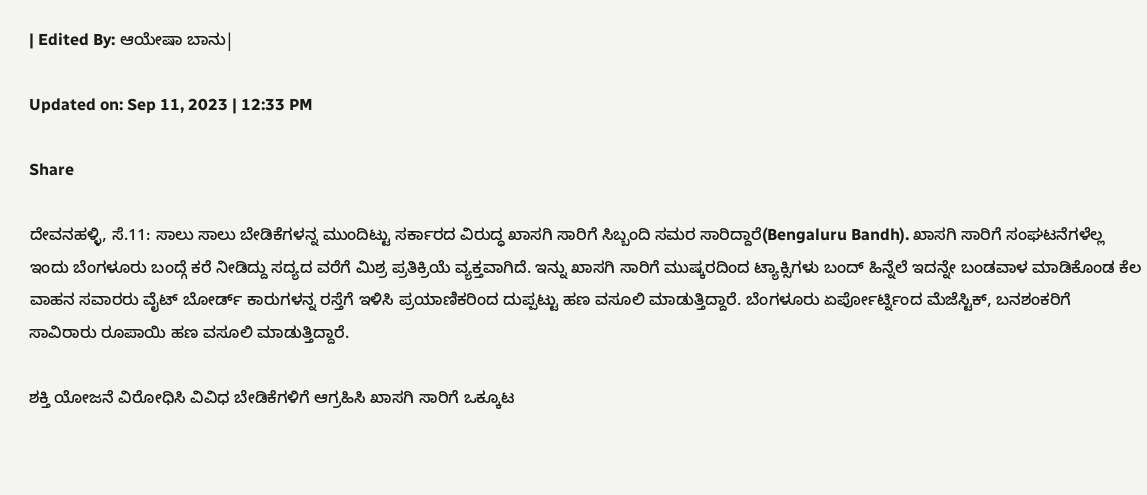| Edited By: ಆಯೇಷಾ ಬಾನು|

Updated on: Sep 11, 2023 | 12:33 PM

Share

ದೇವನಹಳ್ಳಿ, ಸೆ.11: ಸಾಲು ಸಾಲು ಬೇಡಿಕೆಗಳನ್ನ ಮುಂದಿಟ್ಟು ಸರ್ಕಾರದ ವಿರುದ್ಧ ಖಾಸಗಿ ಸಾರಿಗೆ ಸಿಬ್ಬಂದಿ ಸಮರ ಸಾರಿದ್ದಾರೆ(Bengaluru Bandh). ಖಾಸಗಿ ಸಾರಿಗೆ ಸಂಘಟನೆಗಳೆಲ್ಲ ಇಂದು ಬೆಂಗಳೂರು ಬಂದ್ಗೆ ಕರೆ ನೀಡಿದ್ದು ಸದ್ಯದ ವರೆಗೆ ಮಿಶ್ರ ಪ್ರತಿಕ್ರಿಯೆ ವ್ಯಕ್ತವಾಗಿದೆ. ಇನ್ನು ಖಾಸಗಿ ಸಾರಿಗೆ ಮುಷ್ಕರದಿಂದ ಟ್ಯಾಕ್ಸಿಗಳು ಬಂದ್ ಹಿನ್ನೆಲೆ ಇದನ್ನೇ ಬಂಡವಾಳ ಮಾಡಿಕೊಂಡ ಕೆಲ ವಾಹನ ಸವಾರರು ವೈಟ್ ಬೋರ್ಡ್ ಕಾರುಗಳ‌ನ್ನ ರಸ್ತೆಗೆ ಇಳಿಸಿ ಪ್ರಯಾಣಿಕರಿಂದ ದುಪ್ಪಟ್ಟು ಹಣ ವಸೂಲಿ ಮಾಡುತ್ತಿದ್ದಾರೆ. ಬೆಂಗಳೂರು ಏರ್ಪೋರ್ಟ್ನಿಂದ ಮೆಜೆಸ್ಟಿಕ್, ಬನಶಂಕರಿಗೆ ಸಾವಿರಾರು ರೂಪಾಯಿ ಹಣ ವಸೂಲಿ ಮಾಡುತ್ತಿದ್ದಾರೆ.

ಶಕ್ತಿ ಯೋಜನೆ ವಿರೋಧಿಸಿ ವಿವಿಧ ಬೇಡಿಕೆಗಳಿಗೆ ಆಗ್ರಹಿಸಿ ಖಾಸಗಿ ಸಾರಿಗೆ ಒಕ್ಕೂಟ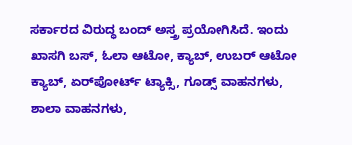ಸರ್ಕಾರದ ವಿರುದ್ಧ ಬಂದ್ ಅಸ್ತ್ರ ಪ್ರಯೋಗಿಸಿದೆ. ಇಂದು ಖಾಸಗಿ ಬಸ್, ಓಲಾ ಆಟೋ, ಕ್ಯಾಬ್, ಉಬರ್ ಆಟೋ ಕ್ಯಾಬ್, ಏರ್‌ಪೋರ್ಟ್ ಟ್ಯಾಕ್ಸಿ, ಗೂಡ್ಸ್ ವಾಹನಗಳು, ಶಾಲಾ ವಾಹನಗಳು,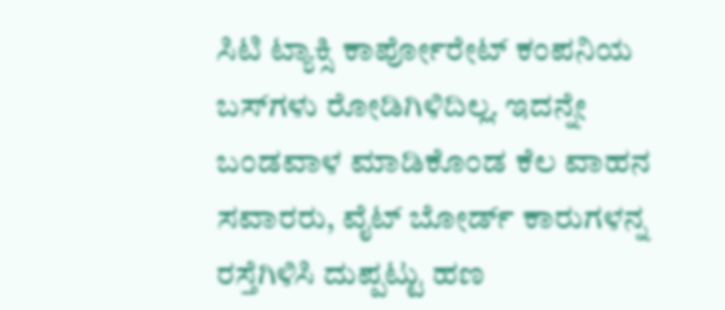ಸಿಟಿ ಟ್ಯಾಕ್ಸಿ ಕಾರ್ಪೋರೇಟ್ ಕಂಪನಿಯ ಬಸ್‌ಗಳು ರೋಡಿಗಿಳಿದಿಲ್ಲ. ಇದನ್ನೇ ಬಂಡವಾಳ ಮಾಡಿಕೊಂಡ ಕೆಲ ವಾಹನ ಸವಾರರು, ವೈಟ್ ಬೋರ್ಡ್ ಕಾರುಗಳ‌ನ್ನ ರಸ್ತೆಗಿಳಿಸಿ ದುಪ್ಪಟ್ಟು ಹಣ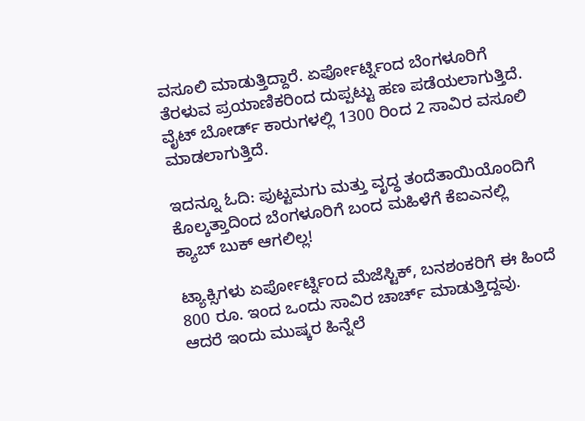ವಸೂಲಿ ಮಾಡುತ್ತಿದ್ದಾರೆ. ಏರ್ಪೋರ್ಟ್ನಿಂದ ಬೆಂಗಳೂರಿಗೆ ತೆರಳುವ ಪ್ರಯಾಣಿಕರಿಂದ ದುಪ್ಪಟ್ಟು‌ ಹಣ ಪಡೆಯಲಾಗುತ್ತಿದೆ. ವೈಟ್ ಬೋರ್ಡ್ ಕಾರುಗಳಲ್ಲಿ 1300 ರಿಂದ 2 ಸಾವಿರ ವಸೂಲಿ ಮಾಡಲಾಗುತ್ತಿದೆ.

ಇದನ್ನೂ ಓದಿ: ಪುಟ್ಟಮಗು ಮತ್ತು ವೃದ್ಧ ತಂದೆತಾಯಿಯೊಂದಿಗೆ ಕೊಲ್ಕತ್ತಾದಿಂದ ಬೆಂಗಳೂರಿಗೆ ಬಂದ ಮಹಿಳೆಗೆ ಕೆಐಎನಲ್ಲಿ ಕ್ಯಾಬ್ ಬುಕ್ ಆಗಲಿಲ್ಲ!

ಟ್ಯಾಕ್ಸಿಗಳು ಏರ್ಪೋರ್ಟ್ನಿಂದ ಮೆಜೆಸ್ಟಿಕ್, ಬನಶಂಕರಿಗೆ ಈ ಹಿಂದೆ 800 ರೂ. ಇಂದ ಒಂದು ಸಾವಿರ ಚಾರ್ಚ್ ಮಾಡುತ್ತಿದ್ದವು. ಆದರೆ ಇಂದು ಮುಷ್ಕರ ಹಿನ್ನೆಲೆ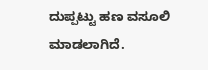ದುಪ್ಪಟ್ಟು ಹಣ ವಸೂಲಿ ಮಾಡಲಾಗಿದೆ.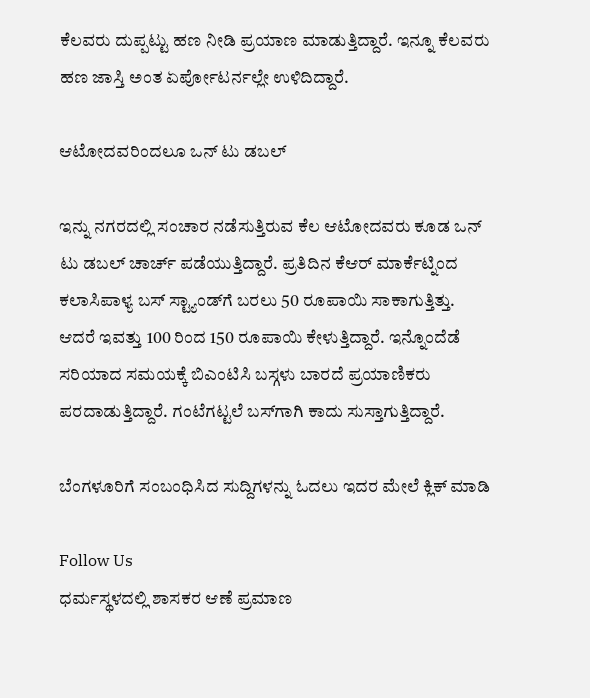ಕೆಲವರು ದುಪ್ಪಟ್ಟು ಹಣ ನೀಡಿ ಪ್ರಯಾಣ ಮಾಡುತ್ತಿದ್ದಾರೆ. ಇನ್ನೂ ಕೆಲವರು ಹಣ ಜಾಸ್ತಿ ಅಂತ ಏರ್ಪೋಟರ್ನಲ್ಲೇ ಉಳಿದಿದ್ದಾರೆ.

ಆಟೋದವರಿಂದಲೂ ಒನ್ ಟು ಡಬಲ್

ಇನ್ನು ನಗರದಲ್ಲಿ ಸಂಚಾರ ನಡೆಸುತ್ತಿರುವ ಕೆಲ ಆಟೋದವರು ಕೂಡ ಒನ್ ಟು ಡಬಲ್ ಚಾರ್ಚ್ ಪಡೆಯುತ್ತಿದ್ದಾರೆ. ಪ್ರತಿದಿನ ಕೆಆರ್ ಮಾರ್ಕೆಟ್ನಿಂದ ಕಲಾಸಿಪಾಳ್ಯ ಬಸ್ ಸ್ಟ್ಯಾಂಡ್‌ಗೆ ಬರಲು 50 ರೂಪಾಯಿ ಸಾಕಾಗುತ್ತಿತ್ತು. ಆದರೆ ಇವತ್ತು 100 ರಿಂದ 150 ರೂಪಾಯಿ ಕೇಳುತ್ತಿದ್ದಾರೆ. ಇನ್ನೊಂದೆಡೆ ಸರಿಯಾದ ಸಮಯಕ್ಕೆ ಬಿಎಂಟಿಸಿ ಬಸ್ಗಳು ಬಾರದೆ ಪ್ರಯಾಣಿಕರು ಪರದಾಡುತ್ತಿದ್ದಾರೆ. ಗಂಟೆಗಟ್ಟಲೆ ಬಸ್‌ಗಾಗಿ ಕಾದು ಸುಸ್ತಾಗುತ್ತಿದ್ದಾರೆ.

ಬೆಂಗಳೂರಿಗೆ ಸಂಬಂಧಿಸಿದ ಸುದ್ದಿಗಳನ್ನು ಓದಲು ಇದರ ಮೇಲೆ ಕ್ಲಿಕ್ ಮಾಡಿ

Follow Us
ಧರ್ಮಸ್ಥಳದಲ್ಲಿ ಶಾಸಕರ ಆಣೆ ಪ್ರಮಾಣ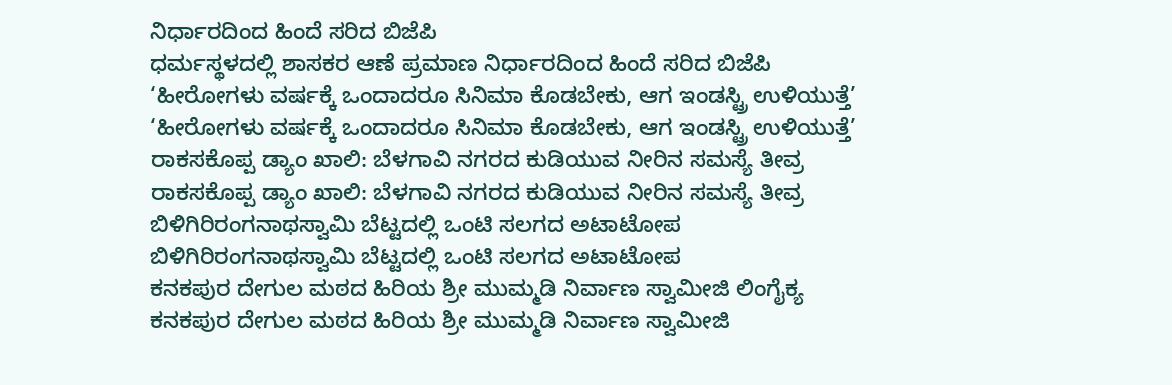ನಿರ್ಧಾರದಿಂದ ಹಿಂದೆ ಸರಿದ ಬಿಜೆಪಿ
ಧರ್ಮಸ್ಥಳದಲ್ಲಿ ಶಾಸಕರ ಆಣೆ ಪ್ರಮಾಣ ನಿರ್ಧಾರದಿಂದ ಹಿಂದೆ ಸರಿದ ಬಿಜೆಪಿ
‘ಹೀರೋಗಳು ವರ್ಷಕ್ಕೆ ಒಂದಾದರೂ ಸಿನಿಮಾ ಕೊಡಬೇಕು, ಆಗ ಇಂಡಸ್ಟ್ರಿ ಉಳಿಯುತ್ತೆ’
‘ಹೀರೋಗಳು ವರ್ಷಕ್ಕೆ ಒಂದಾದರೂ ಸಿನಿಮಾ ಕೊಡಬೇಕು, ಆಗ ಇಂಡಸ್ಟ್ರಿ ಉಳಿಯುತ್ತೆ’
ರಾಕಸಕೊಪ್ಪ ಡ್ಯಾಂ ಖಾಲಿ: ಬೆಳಗಾವಿ ನಗರದ ಕುಡಿಯುವ ನೀರಿನ ಸಮಸ್ಯೆ ತೀವ್ರ
ರಾಕಸಕೊಪ್ಪ ಡ್ಯಾಂ ಖಾಲಿ: ಬೆಳಗಾವಿ ನಗರದ ಕುಡಿಯುವ ನೀರಿನ ಸಮಸ್ಯೆ ತೀವ್ರ
ಬಿಳಿಗಿರಿರಂಗನಾಥಸ್ವಾಮಿ ಬೆಟ್ಟದಲ್ಲಿ ಒಂಟಿ ಸಲಗದ ಅಟಾಟೋಪ
ಬಿಳಿಗಿರಿರಂಗನಾಥಸ್ವಾಮಿ ಬೆಟ್ಟದಲ್ಲಿ ಒಂಟಿ ಸಲಗದ ಅಟಾಟೋಪ
ಕನಕಪುರ ದೇಗುಲ ಮಠದ ಹಿರಿಯ ಶ್ರೀ ಮುಮ್ಮಡಿ ನಿರ್ವಾಣ ಸ್ವಾಮೀಜಿ ಲಿಂಗೈಕ್ಯ
ಕನಕಪುರ ದೇಗುಲ ಮಠದ ಹಿರಿಯ ಶ್ರೀ ಮುಮ್ಮಡಿ ನಿರ್ವಾಣ ಸ್ವಾಮೀಜಿ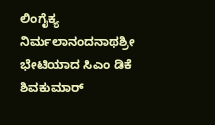ಲಿಂಗೈಕ್ಯ
ನಿರ್ಮಲಾನಂದನಾಥಶ್ರೀ ಭೇಟಿಯಾದ ಸಿಎಂ ಡಿಕೆ ಶಿವಕುಮಾರ್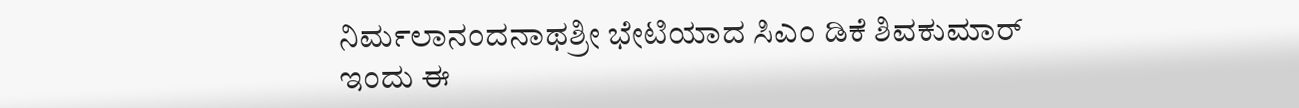ನಿರ್ಮಲಾನಂದನಾಥಶ್ರೀ ಭೇಟಿಯಾದ ಸಿಎಂ ಡಿಕೆ ಶಿವಕುಮಾರ್
ಇಂದು ಈ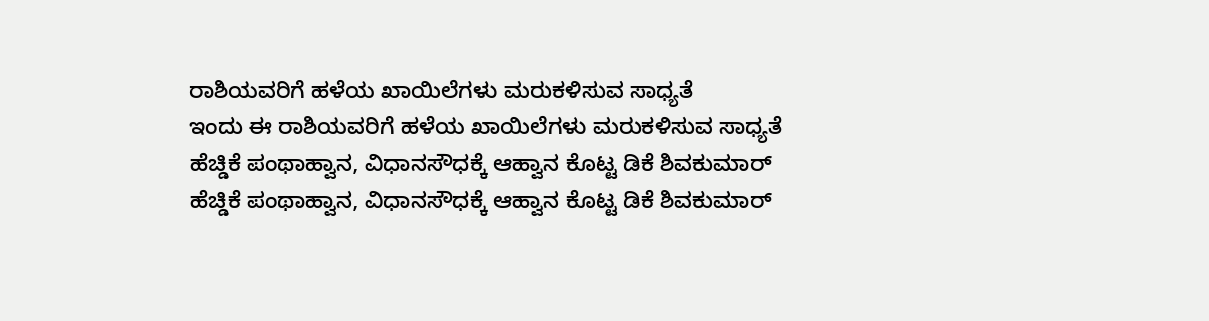ರಾಶಿಯವರಿಗೆ ಹಳೆಯ ಖಾಯಿಲೆಗಳು ಮರುಕಳಿಸುವ ಸಾಧ್ಯತೆ
ಇಂದು ಈ ರಾಶಿಯವರಿಗೆ ಹಳೆಯ ಖಾಯಿಲೆಗಳು ಮರುಕಳಿಸುವ ಸಾಧ್ಯತೆ
ಹೆಚ್ಡಿಕೆ ಪಂಥಾಹ್ವಾನ, ವಿಧಾನಸೌಧಕ್ಕೆ ಆಹ್ವಾನ ಕೊಟ್ಟ ಡಿಕೆ ಶಿವಕುಮಾರ್
ಹೆಚ್ಡಿಕೆ ಪಂಥಾಹ್ವಾನ, ವಿಧಾನಸೌಧಕ್ಕೆ ಆಹ್ವಾನ ಕೊಟ್ಟ ಡಿಕೆ ಶಿವಕುಮಾರ್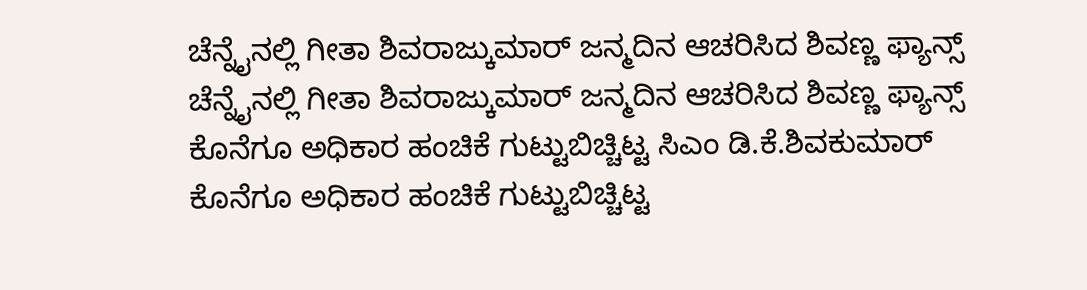ಚೆನ್ನೈನಲ್ಲಿ ಗೀತಾ ಶಿವರಾಜ್ಕುಮಾರ್ ಜನ್ಮದಿನ ಆಚರಿಸಿದ ಶಿವಣ್ಣ ಫ್ಯಾನ್ಸ್
ಚೆನ್ನೈನಲ್ಲಿ ಗೀತಾ ಶಿವರಾಜ್ಕುಮಾರ್ ಜನ್ಮದಿನ ಆಚರಿಸಿದ ಶಿವಣ್ಣ ಫ್ಯಾನ್ಸ್
ಕೊನೆಗೂ ಅಧಿಕಾರ ಹಂಚಿಕೆ ಗುಟ್ಟುಬಿಚ್ಚಿಟ್ಟ ಸಿಎಂ ಡಿ.ಕೆ.ಶಿವಕುಮಾರ್
ಕೊನೆಗೂ ಅಧಿಕಾರ ಹಂಚಿಕೆ ಗುಟ್ಟುಬಿಚ್ಚಿಟ್ಟ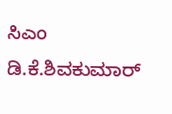ಸಿಎಂ ಡಿ.ಕೆ.ಶಿವಕುಮಾರ್